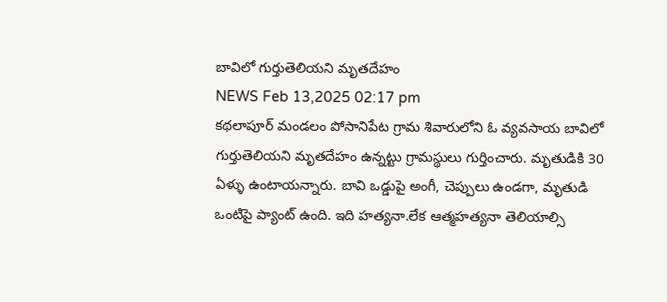బావిలో గుర్తుతెలియని మృతదేహం
NEWS Feb 13,2025 02:17 pm
కథలాపూర్ మండలం పోసానిపేట గ్రామ శివారులోని ఓ వ్యవసాయ బావిలో గుర్తుతెలియని మృతదేహం ఉన్నట్టు గ్రామస్థులు గుర్తించారు. మృతుడికి 30 ఏళ్ళు ఉంటాయన్నారు. బావి ఒడ్డుపై అంగీ, చెప్పులు ఉండగా, మృతుడి ఒంటిపై ప్యాంట్ ఉంది. ఇది హత్యనా.లేక ఆత్మహత్యనా తెలియాల్సి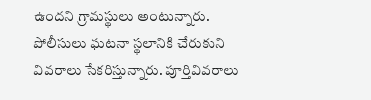ఉందని గ్రామస్థులు అంటున్నారు. పోలీసులు ఘటనా స్థలానికి చేరుకుని వివరాలు సేకరిస్తున్నారు. పూర్తివివరాలు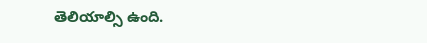తెలియాల్సి ఉంది.